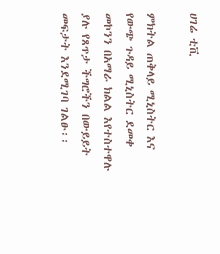ሀገሬ ቲቪ

ምክትል ጠቅላይ ሚኒስትር እና የውጭ ጉዳይ ሚኒስትር ደመቀ መኮንን በአማራ ክልል እየተስተዋሉ ያሉ የጸጥታ ችግሮችን በውይይት መፍታት እንደሚገባ ገልፁ፡፡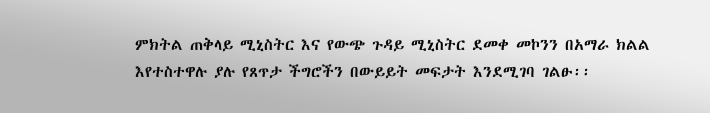ምክትል ጠቅላይ ሚኒስትር እና የውጭ ጉዳይ ሚኒስትር ደመቀ መኮንን በአማራ ክልል እየተስተዋሉ ያሉ የጸጥታ ችግሮችን በውይይት መፍታት እንደሚገባ ገልፁ፡፡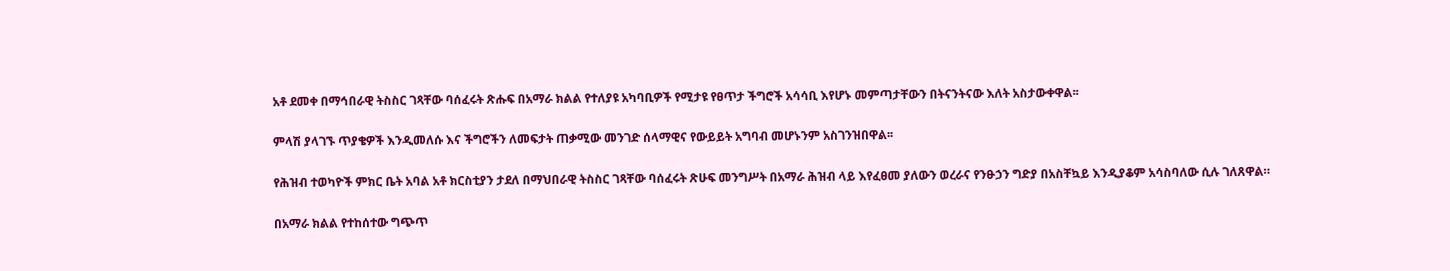አቶ ደመቀ በማኅበራዊ ትስስር ገጻቸው ባሰፈሩት ጽሑፍ በአማራ ክልል የተለያዩ አካባቢዎች የሚታዩ የፀጥታ ችግሮች አሳሳቢ እየሆኑ መምጣታቸውን በትናንትናው እለት አስታውቀዋል፡፡

ምላሽ ያላገኙ ጥያቄዎች እንዲመለሱ እና ችግሮችን ለመፍታት ጠቃሚው መንገድ ሰላማዊና የውይይት አግባብ መሆኑንም አስገንዝበዋል፡፡

የሕዝብ ተወካዮች ምክር ቤት አባል አቶ ክርስቲያን ታደለ በማህበራዊ ትስስር ገጻቸው ባሰፈሩት ጽሁፍ መንግሥት በአማራ ሕዝብ ላይ እየፈፀመ ያለውን ወረራና የንፁኃን ግድያ በአስቸኳይ እንዲያቆም አሳስባለው ሲሉ ገለጸዋል።

በአማራ ክልል የተከሰተው ግጭጥ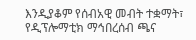እንዲያቆም የሰብአዊ መብት ተቋማት፣ የዲፕሎማቲክ ማኅበረሰብ ጫና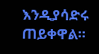እንዲያሳድሩ ጠይቀዋል።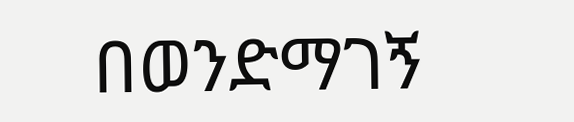በወንድማገኝ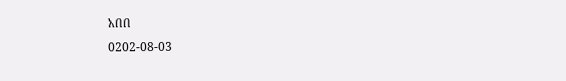አበበ
0202-08-03